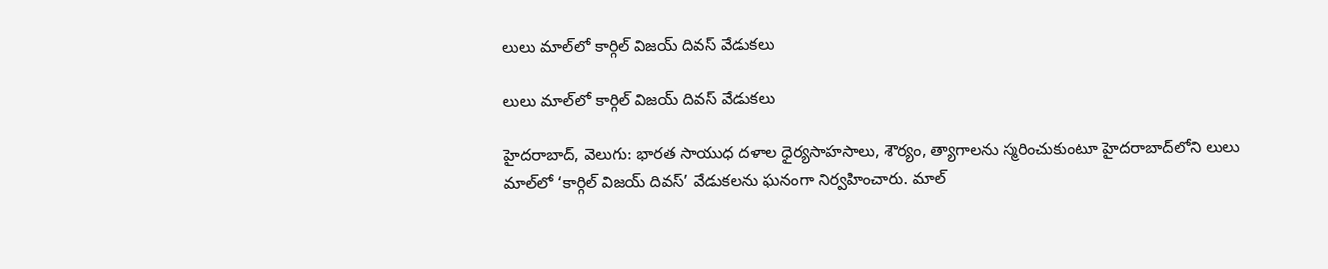లులు మాల్‌‌‌‌‌‌‌‌లో కార్గిల్ విజయ్ దివస్ వేడుకలు

లులు మాల్‌‌‌‌‌‌‌‌లో కార్గిల్ విజయ్ దివస్ వేడుకలు

హైదరాబాద్, వెలుగు: భారత సాయుధ దళాల ధైర్యసాహసాలు, శౌర్యం, త్యాగాలను స్మరించుకుంటూ హైదరాబాద్‌‌లోని లులు మాల్‌‌లో ‘కార్గిల్ విజయ్ దివస్’ వేడుకలను ఘనంగా నిర్వహించారు. మాల్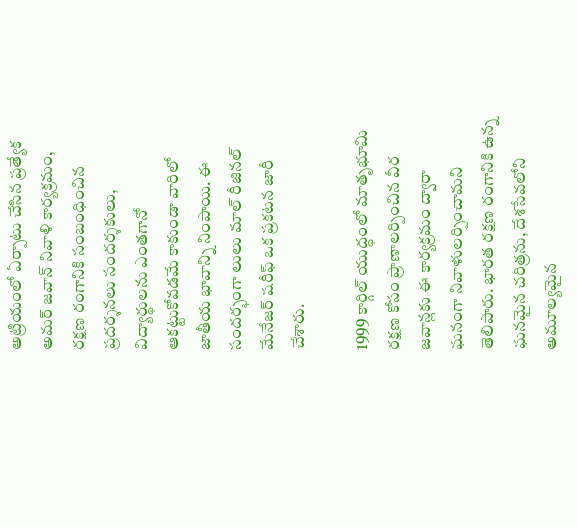అట్రియంలో ఏర్పాటు చేసిన ప్రత్యేక అమర్ జవాన్ నివాళి కార్యక్రమం, రక్షణ రంగానికి సంబంధించిన ప్రదర్శనలు సందర్శకులు, విద్యార్థులను ఎంతగానో ఆకట్టుకోవడమే కాకుండా వారిలో జాతీయ భావాన్ని నింపాయి. ఈ సందర్భంగా లులు మాల్ రీజినల్ మేనేజర్ షరీఫ్ ఒక ప్రకటన జారీ చేశారు.

1999 కార్గిల్ యుద్ధంలో మాతృభూమి రక్షణ కోసం ప్రాణాలర్పించిన వీర జవాన్లకు ఈ కార్యక్రమం ద్వారా ఘనంగా నివాళులర్పించామని తెలిపారు. భారత రక్షణ రంగానికి ఉన్న ఘనమైన చరిత్రను, దేశసేవలోని అమూల్యమైన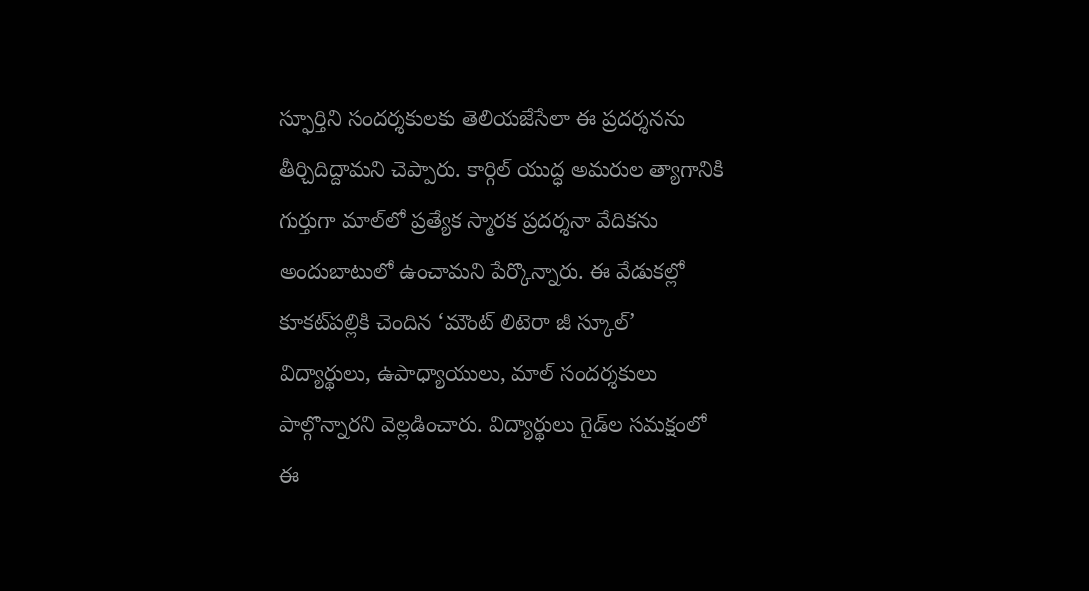స్ఫూర్తిని సందర్శకులకు తెలియజేసేలా ఈ ప్రదర్శనను తీర్చిదిద్దామని చెప్పారు. కార్గిల్ యుద్ధ అమరుల త్యాగానికి గుర్తుగా మాల్‌‌లో ప్రత్యేక స్మారక ప్రదర్శనా వేదికను అందుబాటులో ఉంచామని పేర్కొన్నారు. ఈ వేడుకల్లో కూకట్‌‌పల్లికి చెందిన ‘మౌంట్ లిటెరా జీ స్కూల్’ విద్యార్థులు, ఉపాధ్యాయులు, మాల్ సందర్శకులు పాల్గొన్నారని వెల్లడించారు. విద్యార్థులు గైడ్‌‌ల సమక్షంలో ఈ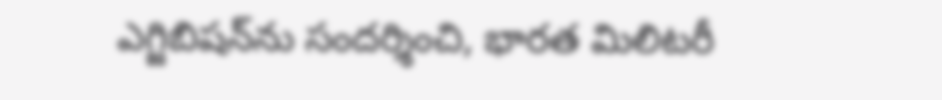ఎగ్జిబిషన్‌‌ను సందర్శించి, భారత మిలిటరీ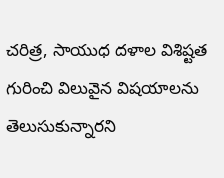చరిత్ర, సాయుధ దళాల విశిష్టత గురించి విలువైన విషయాలను తెలుసుకున్నారని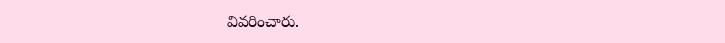వివరించారు.